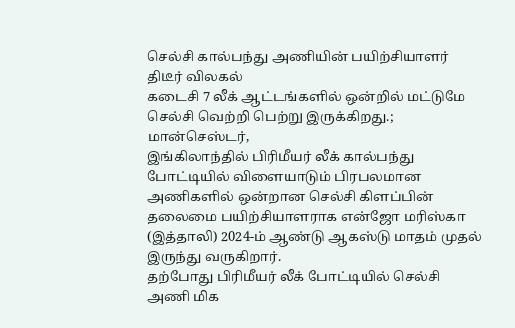செல்சி கால்பந்து அணியின் பயிற்சியாளர் திடீர் விலகல்
கடைசி 7 லீக் ஆட்டங்களில் ஒன்றில் மட்டுமே செல்சி வெற்றி பெற்று இருக்கிறது.;
மான்செஸ்டர்,
இங்கிலாந்தில் பிரிமீயர் லீக் கால்பந்து போட்டியில் விளையாடும் பிரபலமான அணிகளில் ஒன்றான செல்சி கிளப்பின் தலைமை பயிற்சியாளராக என்ஜோ மரிஸ்கா (இத்தாலி) 2024-ம் ஆண்டு ஆகஸ்டு மாதம் முதல் இருந்து வருகிறார்.
தற்போது பிரிமீயர் லீக் போட்டியில் செல்சி அணி மிக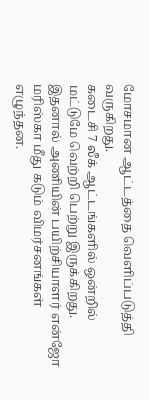மோசமான ஆட்டத்தை வெளிப்படுத்தி வருகிறது.
கடைசி 7 லீக் ஆட்டங்களில் ஒன்றில் மட்டுமே வெற்றி பெற்று இருக்கிறது. இதனால் அணியின் பயிற்சியாளர் என்ஜோ மரிஸ்கா மீது கடும் விமர்சனங்கள் எழுந்தன.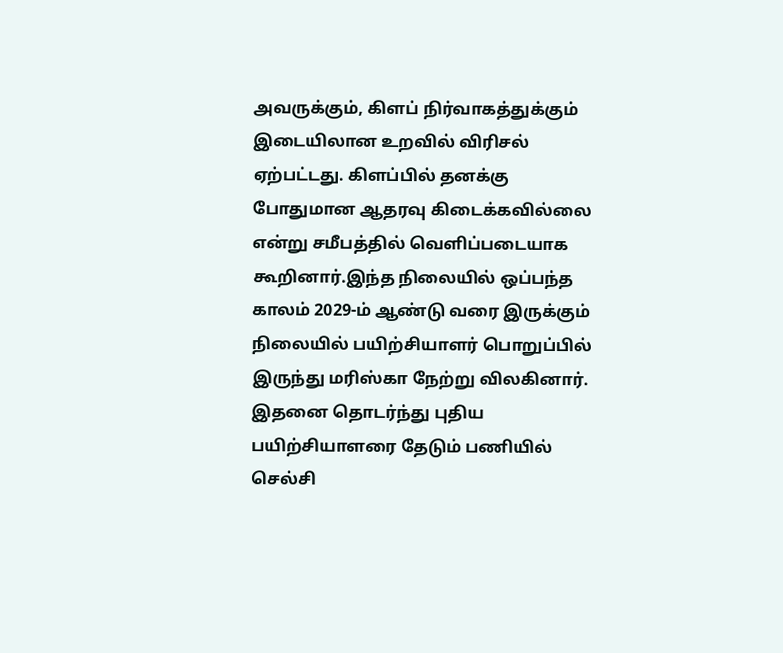அவருக்கும், கிளப் நிர்வாகத்துக்கும் இடையிலான உறவில் விரிசல் ஏற்பட்டது. கிளப்பில் தனக்கு போதுமான ஆதரவு கிடைக்கவில்லை என்று சமீபத்தில் வெளிப்படையாக கூறினார்.இந்த நிலையில் ஒப்பந்த காலம் 2029-ம் ஆண்டு வரை இருக்கும் நிலையில் பயிற்சியாளர் பொறுப்பில் இருந்து மரிஸ்கா நேற்று விலகினார். இதனை தொடர்ந்து புதிய பயிற்சியாளரை தேடும் பணியில் செல்சி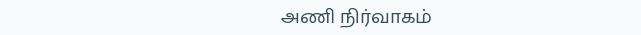அணி நிர்வாகம்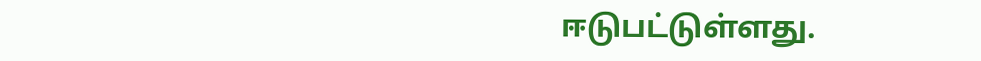ஈடுபட்டுள்ளது.